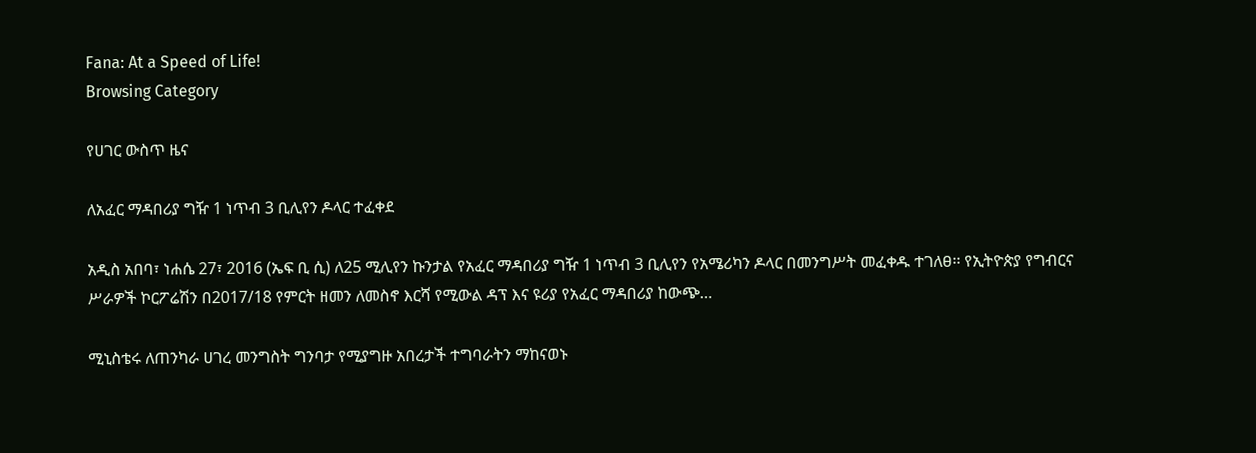Fana: At a Speed of Life!
Browsing Category

የሀገር ውስጥ ዜና

ለአፈር ማዳበሪያ ግዥ 1 ነጥብ 3 ቢሊየን ዶላር ተፈቀደ

አዲስ አበባ፣ ነሐሴ 27፣ 2016 (ኤፍ ቢ ሲ) ለ25 ሚሊየን ኩንታል የአፈር ማዳበሪያ ግዥ 1 ነጥብ 3 ቢሊየን የአሜሪካን ዶላር በመንግሥት መፈቀዱ ተገለፀ፡፡ የኢትዮጵያ የግብርና ሥራዎች ኮርፖሬሽን በ2017/18 የምርት ዘመን ለመስኖ እርሻ የሚውል ዳፕ እና ዩሪያ የአፈር ማዳበሪያ ከውጭ…

ሚኒስቴሩ ለጠንካራ ሀገረ መንግስት ግንባታ የሚያግዙ አበረታች ተግባራትን ማከናወኑ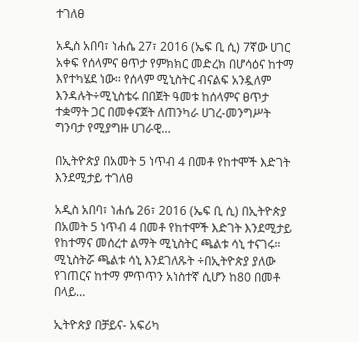ተገለፀ

አዲስ አበባ፣ ነሐሴ 27፣ 2016 (ኤፍ ቢ ሲ) 7ኛው ሀገር አቀፍ የሰላምና ፀጥታ የምክክር መድረክ በሆሳዕና ከተማ እየተካሄደ ነው፡፡ የሰላም ሚኒስትር ብናልፍ አንዷለም እንዳሉት÷ሚኒስቴሩ በበጀት ዓመቱ ከሰላምና ፀጥታ ተቋማት ጋር በመቀናጀት ለጠንካራ ሀገረ-መንግሥት ግንባታ የሚያግዙ ሀገራዊ…

በኢትዮጵያ በአመት 5 ነጥብ 4 በመቶ የከተሞች እድገት እንደሚታይ ተገለፀ

አዲስ አበባ፣ ነሐሴ 26፣ 2016 (ኤፍ ቢ ሲ) በኢትዮጵያ በአመት 5 ነጥብ 4 በመቶ የከተሞች እድገት እንደሚታይ የከተማና መሰረተ ልማት ሚኒስትር ጫልቱ ሳኒ ተናገሩ። ሚኒስትሯ ጫልቱ ሳኒ እንደገለጹት ÷በኢትዮጵያ ያለው የገጠርና ከተማ ምጥጥን አነስተኛ ሲሆን ከ80 በመቶ በላይ…

ኢትዮጵያ በቻይና- አፍሪካ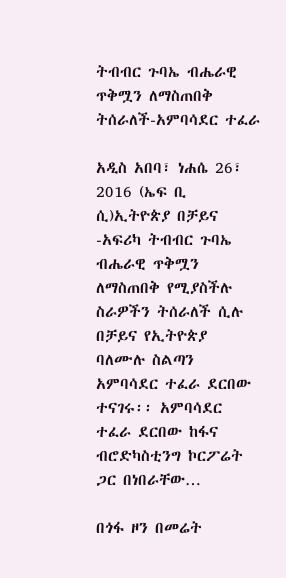ትብብር ጉባኤ ብሔራዊ ጥቅሟን ለማስጠበቅ ትሰራለች-አምባሳደር ተፈራ

አዲስ አበባ፣ ነሐሴ 26፣ 2016 (ኤፍ ቢ ሲ)ኢትዮጵያ በቻይና -አፍሪካ ትብብር ጉባኤ ብሔራዊ ጥቅሟን ለማስጠበቅ የሚያስችሉ ስራዎችን ትሰራለች ሲሉ በቻይና የኢትዮጵያ ባለሙሉ ስልጣን አምባሳደር ተፈራ ደርበው ተናገሩ፡፡ አምባሳደር ተፈራ ደርበው ከፋና ብሮድካስቲንግ ኮርፖሬት ጋር በነበራቸው…

በጎፋ ዞን በመሬት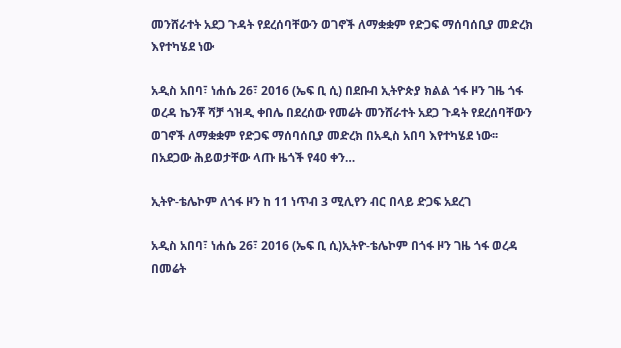መንሸራተት አደጋ ጉዳት የደረሰባቸውን ወገኖች ለማቋቋም የድጋፍ ማሰባሰቢያ መድረክ እየተካሄደ ነው

አዲስ አበባ፣ ነሐሴ 26፣ 2016 (ኤፍ ቢ ሲ) በደቡብ ኢትዮጵያ ክልል ጎፋ ዞን ገዜ ጎፋ ወረዳ ኬንቾ ሻቻ ጎዝዲ ቀበሌ በደረሰው የመሬት መንሸራተት አደጋ ጉዳት የደረሰባቸውን ወገኖች ለማቋቋም የድጋፍ ማሰባሰቢያ መድረክ በአዲስ አበባ እየተካሄደ ነው፡፡ በአደጋው ሕይወታቸው ላጡ ዜጎች የ40 ቀን…

ኢትዮ-ቴሌኮም ለጎፋ ዞን ከ 11 ነጥብ 3 ሚሊየን ብር በላይ ድጋፍ አደረገ

አዲስ አበባ፣ ነሐሴ 26፣ 2016 (ኤፍ ቢ ሲ)ኢትዮ-ቴሌኮም በጎፋ ዞን ገዜ ጎፋ ወረዳ በመሬት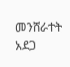መንሸራተት አደጋ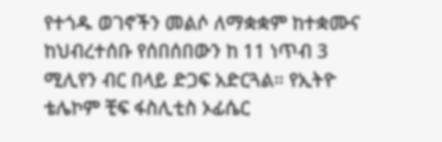የተጎዱ ወገኖችን መልሶ ለማቋቋም ከተቋሙና ከህብረተሰቡ የሰበሰበውን ከ 11 ነጥብ 3 ሚሊየን ብር በላይ ድጋፍ አድርጓል። የኢትዮ ቴሌኮም ቺፍ ፋስሊቲስ ኦፊሴር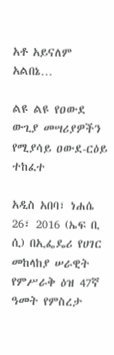አቶ አይናለም አልበኔ…

ልዩ ልዩ የዐውደ ውጊያ መሣሪያዎችን የሚያሳይ ዐውደ-ርዕይ ተከፈተ

አዲስ አበባ፣ ነሐሴ 26፣ 2016 (ኤፍ ቢ ሲ) በኢፌዴሪ የሀገር መከላከያ ሠራዊት የምሥራቅ ዕዝ 47ኛ ዓመት የምስረታ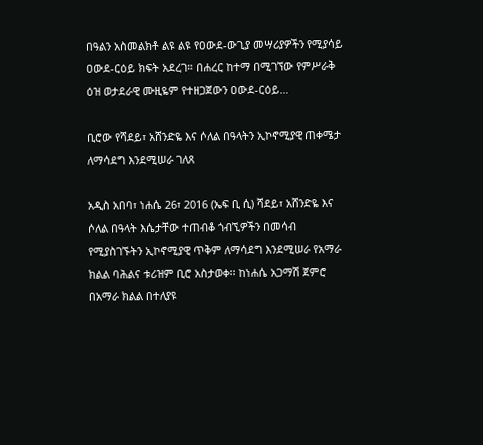በዓልን አስመልክቶ ልዩ ልዩ የዐውደ-ውጊያ መሣሪያዎችን የሚያሳይ ዐውደ-ርዕይ ክፍት አደረገ። በሐረር ከተማ በሚገኘው የምሥራቅ ዕዝ ወታደራዊ ሙዚዬም የተዘጋጀውን ዐውደ-ርዕይ…

ቢሮው የሻደይ፣ አሸንድዬ እና ሶለል በዓላትን ኢኮኖሚያዊ ጠቀሜታ ለማሳደግ እንደሚሠራ ገለጸ

አዲስ አበባ፣ ነሐሴ 26፣ 2016 (ኤፍ ቢ ሲ) ሻደይ፣ አሸንድዬ እና ሶለል በዓላት እሴታቸው ተጠብቆ ጎብኚዎችን በመሳብ የሚያስገኙትን ኢኮኖሚያዊ ጥቅም ለማሳደግ እንደሚሠራ የአማራ ክልል ባሕልና ቱሪዝም ቢሮ አስታወቀ፡፡ ከነሐሴ አጋማሽ ጀምሮ በአማራ ክልል በተለያዩ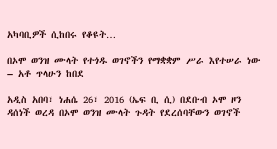አካባቢዎች ሲከበሩ የቆዩት…

በኦሞ ወንዝ ሙላት የተጎዱ ወገኖችን የማቋቋም ሥራ እየተሠራ ነው – አቶ ጥላሁን ከበደ

አዲስ አበባ፣ ነሐሴ 26፣ 2016 (ኤፍ ቢ ሲ) በደቡብ ኦሞ ዞን ዳሰነች ወረዳ በኦሞ ወንዝ ሙላት ጉዳት የደረሰባቸውን ወገኖች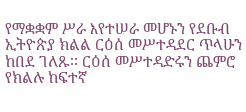የማቋቋም ሥራ እየተሠራ መሆኑን የደቡብ ኢትዮጵያ ክልል ርዕሰ መሥተዳደር ጥላሁን ከበደ ገለጹ፡፡ ርዕሰ መሥተዳድሩን ጨምሮ የክልሉ ከፍተኛ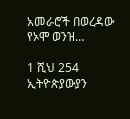አመራሮች በወረዳው የኦሞ ወንዝ…

1 ሺህ 254 ኢትዮጵያውያን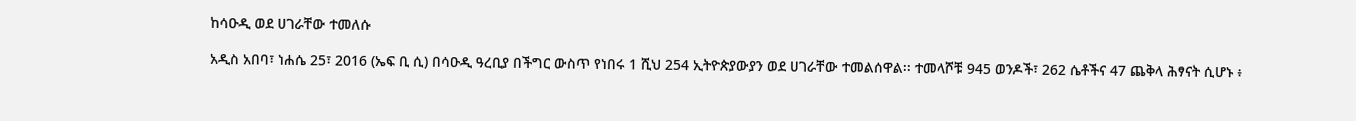ከሳዑዲ ወደ ሀገራቸው ተመለሱ

አዲስ አበባ፣ ነሐሴ 25፣ 2016 (ኤፍ ቢ ሲ) በሳዑዲ ዓረቢያ በችግር ውስጥ የነበሩ 1 ሺህ 254 ኢትዮጵያውያን ወደ ሀገራቸው ተመልሰዋል፡፡ ተመላሾቹ 945 ወንዶች፣ 262 ሴቶችና 47 ጨቅላ ሕፃናት ሲሆኑ ፥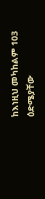ከእነዚህ መካከልም 103 ዕድሜያቸው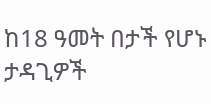ከ18 ዓመት በታች የሆኑ ታዳጊዎች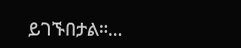ይገኙበታል።…